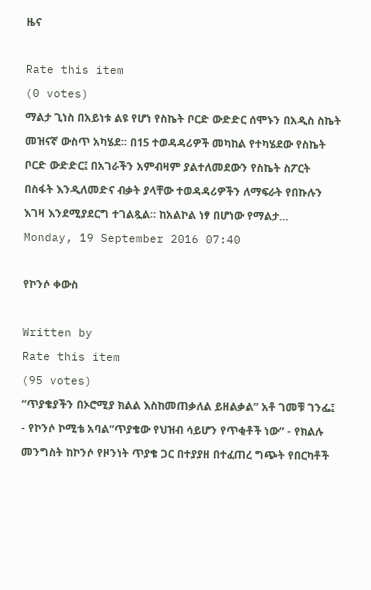ዜና

Rate this item
(0 votes)
ማልታ ጊነስ በአይነቱ ልዩ የሆነ የስኬት ቦርድ ውድድር ሰሞኑን በአዲስ ስኬት መዝናኛ ውስጥ አካሄደ፡፡ በ15 ተወዳዳሪዎች መካከል የተካሄደው የስኬት ቦርድ ውድድር፤ በአገራችን አምብዛም ያልተለመደውን የስኬት ስፖርት በስፋት እንዲለመድና ብቃት ያላቸው ተወዳዳሪዎችን ለማፍራት የበኩሉን እገዛ እንደሚያደርግ ተገልጿል። ከአልኮል ነፃ በሆነው የማልታ…
Monday, 19 September 2016 07:40

የኮንሶ ቀውስ

Written by
Rate this item
(95 votes)
“ጥያቄያችን በኦሮሚያ ክልል እስከመጠቃለል ይዘልቃል” አቶ ገመቹ ገንፌ፤ - የኮንሶ ኮሚቴ አባል“ጥያቄው የህዝብ ሳይሆን የጥቂቶች ነው” - የክልሉ መንግስት ከኮንሶ የዞንነት ጥያቄ ጋር በተያያዘ በተፈጠረ ግጭት የበርካቶች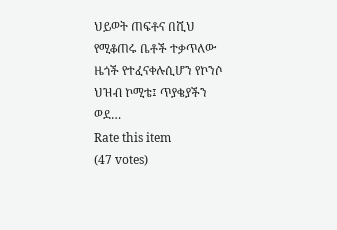ህይወት ጠፍቶና በሺህ የሚቆጠሩ ቤቶች ተቃጥለው ዜጎች የተፈናቀሉሲሆን የኮንሶ ህዝብ ኮሚቴ፤ ጥያቄያችን ወደ…
Rate this item
(47 votes)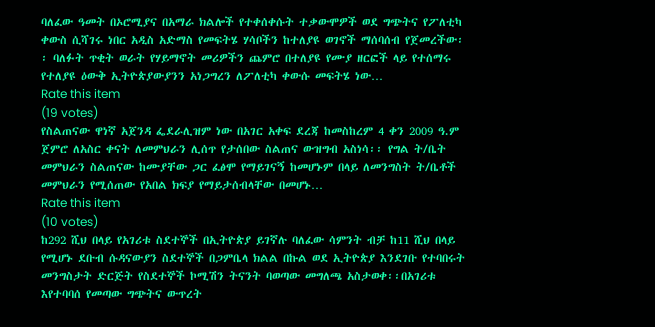ባለፈው ዓመት በኦሮሚያና በአማራ ክልሎች የተቀሰቀሱት ተቃውሞዎች ወደ ግጭትና የፖለቲካ ቀውስ ሲሻገሩ ነበር አዲስ አድማስ የመፍትሄ ሃሳቦችን ከተለያዩ ወገኖች ማሰባሰብ የጀመረችው፡፡ ባለፉት ጥቂት ወራት የሃይማኖት መሪዎችን ጨምሮ በተለያዩ የሙያ ዘርፎች ላይ የተሰማሩ የተለያዩ ዕውቅ ኢትዮጵያውያንን አነጋግረን ለፖለቲካ ቀውሱ መፍትሄ ነው…
Rate this item
(19 votes)
የስልጠናው ዋነኛ አጀንዳ ፌደራሊዝም ነው በአገር አቀፍ ደረጃ ከመስከረም 4 ቀን 2009 ዓ.ም ጀምሮ ለአስር ቀናት ለመምህራን ሊሰጥ የታሰበው ስልጠና ውዝግብ አስነሳ፡፡ የግል ት/ቤት መምህራን ስልጠናው ከሙያቸው ጋር ፈፅሞ የማይገናኝ ከመሆኑም በላይ ለመንግስት ት/ቤቶች መምህራን የሚሰጠው የአበል ክፍያ የማይታሰብላቸው በመሆኑ…
Rate this item
(10 votes)
ከ292 ሺህ በላይ የአገሪቱ ስደተኞች በኢትዮጵያ ይገኛሉ ባለፈው ሳምንት ብቻ ከ11 ሺህ በላይ የሚሆኑ ደቡብ ሱዳናውያን ስደተኞች በጋምቤላ ክልል በኩል ወደ ኢትዮጵያ እንደገቡ የተባበሩት መንግስታት ድርጅት የስደተኞች ኮሚሽን ትናንት ባወጣው መግለጫ አስታወቀ፡፡በአገሪቱ እየተባባሰ የመጣው ግጭትና ውጥረት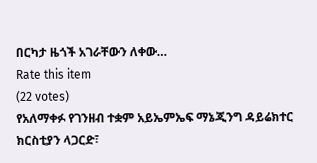በርካታ ዜጎች አገራቸውን ለቀው…
Rate this item
(22 votes)
የአለማቀፉ የገንዘብ ተቋም አይኤምኤፍ ማኔጂንግ ዳይሬክተር ክርስቲያን ላጋርድ፣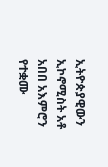ኢትዮጵያዊውን ኢኮኖሚስት አቶ አበበ አእምሮን የተቋሙ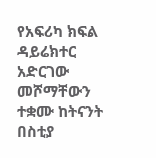የአፍሪካ ክፍል ዳይሬክተር አድርገው መሾማቸውን ተቋሙ ከትናንት በስቲያ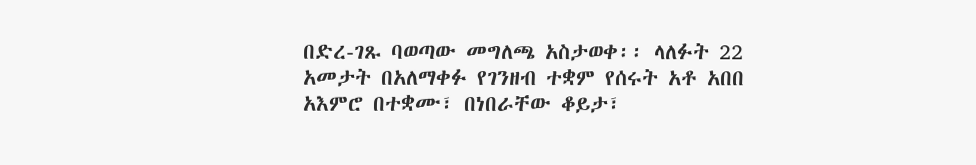በድረ-ገጹ ባወጣው መግለጫ አስታወቀ፡፡ ላለፉት 22 አመታት በአለማቀፉ የገንዘብ ተቋም የሰሩት አቶ አበበ አእምሮ በተቋሙ፣ በነበራቸው ቆይታ፣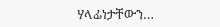ሃላፊነታቸውን…